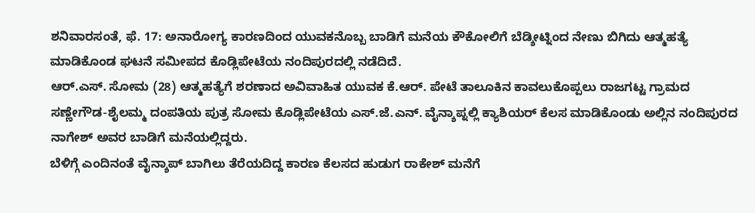ಶನಿವಾರಸಂತೆ, ಫೆ. 17: ಅನಾರೋಗ್ಯ ಕಾರಣದಿಂದ ಯುವಕನೊಬ್ಬ ಬಾಡಿಗೆ ಮನೆಯ ಕೌಕೋಲಿಗೆ ಬೆಡ್ಶೀಟ್ನಿಂದ ನೇಣು ಬಿಗಿದು ಆತ್ಮಹತ್ಯೆ ಮಾಡಿಕೊಂಡ ಘಟನೆ ಸಮೀಪದ ಕೊಡ್ಲಿಪೇಟೆಯ ನಂದಿಪುರದಲ್ಲಿ ನಡೆದಿದೆ.
ಆರ್.ಎಸ್. ಸೋಮ (28) ಆತ್ಮಹತ್ಯೆಗೆ ಶರಣಾದ ಅವಿವಾಹಿತ ಯುವಕ ಕೆ.ಆರ್. ಪೇಟೆ ತಾಲೂಕಿನ ಕಾವಲುಕೊಪ್ಪಲು ರಾಜಗಟ್ಟ ಗ್ರಾಮದ ಸಣ್ಣೇಗೌಡ-ಶೈಲಮ್ಮ ದಂಪತಿಯ ಪುತ್ರ ಸೋಮ ಕೊಡ್ಲಿಪೇಟೆಯ ಎಸ್.ಜೆ.ಎನ್. ವೈನ್ಶಾಪ್ನಲ್ಲಿ ಕ್ಯಾಶಿಯರ್ ಕೆಲಸ ಮಾಡಿಕೊಂಡು ಅಲ್ಲಿನ ನಂದಿಪುರದ ನಾಗೇಶ್ ಅವರ ಬಾಡಿಗೆ ಮನೆಯಲ್ಲಿದ್ದರು.
ಬೆಳಿಗ್ಗೆ ಎಂದಿನಂತೆ ವೈನ್ಶಾಪ್ ಬಾಗಿಲು ತೆರೆಯದಿದ್ದ ಕಾರಣ ಕೆಲಸದ ಹುಡುಗ ರಾಕೇಶ್ ಮನೆಗೆ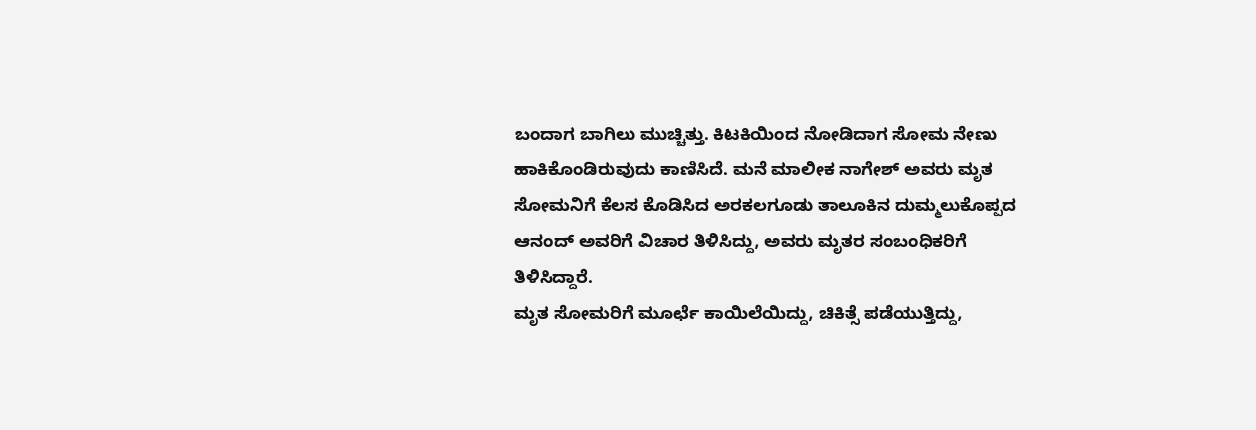ಬಂದಾಗ ಬಾಗಿಲು ಮುಚ್ಚಿತ್ತು. ಕಿಟಕಿಯಿಂದ ನೋಡಿದಾಗ ಸೋಮ ನೇಣು ಹಾಕಿಕೊಂಡಿರುವುದು ಕಾಣಿಸಿದೆ. ಮನೆ ಮಾಲೀಕ ನಾಗೇಶ್ ಅವರು ಮೃತ ಸೋಮನಿಗೆ ಕೆಲಸ ಕೊಡಿಸಿದ ಅರಕಲಗೂಡು ತಾಲೂಕಿನ ದುಮ್ಮಲುಕೊಪ್ಪದ ಆನಂದ್ ಅವರಿಗೆ ವಿಚಾರ ತಿಳಿಸಿದ್ದು, ಅವರು ಮೃತರ ಸಂಬಂಧಿಕರಿಗೆ ತಿಳಿಸಿದ್ದಾರೆ.
ಮೃತ ಸೋಮರಿಗೆ ಮೂರ್ಛೆ ಕಾಯಿಲೆಯಿದ್ದು, ಚಿಕಿತ್ಸೆ ಪಡೆಯುತ್ತಿದ್ದು,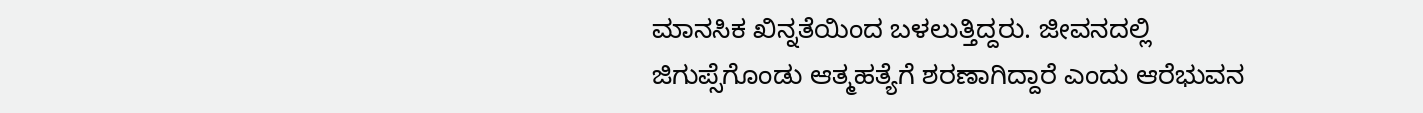ಮಾನಸಿಕ ಖಿನ್ನತೆಯಿಂದ ಬಳಲುತ್ತಿದ್ದರು. ಜೀವನದಲ್ಲಿ ಜಿಗುಪ್ಸೆಗೊಂಡು ಆತ್ಮಹತ್ಯೆಗೆ ಶರಣಾಗಿದ್ದಾರೆ ಎಂದು ಆರೆಭುವನ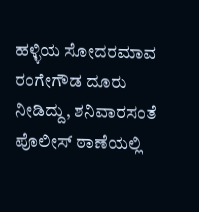ಹಳ್ಳಿಯ ಸೋದರಮಾವ ರಂಗೇಗೌಡ ದೂರು ನೀಡಿದ್ದು, ಶನಿವಾರಸಂತೆ ಪೊಲೀಸ್ ಠಾಣೆಯಲ್ಲಿ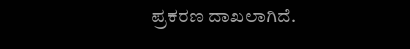ಪ್ರಕರಣ ದಾಖಲಾಗಿದೆ.